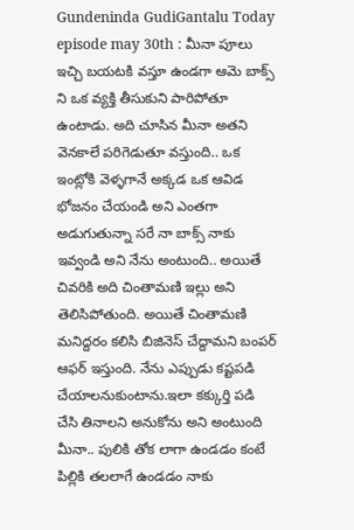Gundeninda GudiGantalu Today episode may 30th : మీనా పూలు ఇచ్చి బయటకి వస్తూ ఉండగా ఆమె బాక్స్ ని ఒక వ్యక్తి తీసుకుని పారిపోతూ ఉంటాడు. అది చూసిన మీనా అతని వెనకాలే పరిగెడుతూ వస్తుంది.. ఒక ఇంట్లోకి వెళ్ళగానే అక్కడ ఒక ఆవిడ భోజనం చేయండి అని ఎంతగా అడుగుతున్నా సరే నా బాక్స్ నాకు ఇవ్వండి అని నేను అంటుంది.. అయితే చివరికి అది చింతామణి ఇల్లు అని తెలిసిపోతుంది. అయితే చింతామణి మనిద్దరం కలిసి బిజినెస్ చేద్దామని బంపర్ ఆఫర్ ఇస్తుంది. నేను ఎప్పుడు కష్టపడి చేయాలనుకుంటాను.ఇలా కక్కుర్తి పడి చేసి తినాలని అనుకోను అని అంటుంది మీనా.. పులికి తోక లాగా ఉండడం కంటే పిల్లికి తలలాగే ఉండడం నాకు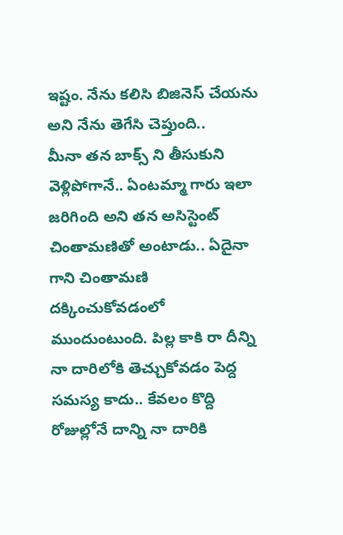ఇష్టం. నేను కలిసి బిజినెస్ చేయను అని నేను తెగేసి చెప్తుంది..
మీనా తన బాక్స్ ని తీసుకుని వెళ్లిపోగానే.. ఏంటమ్మా గారు ఇలా జరిగింది అని తన అసిస్టెంట్ చింతామణితో అంటాడు.. ఏదైనా గాని చింతామణి దక్కించుకోవడంలో ముందుంటుంది. పిల్ల కాకి రా దీన్ని నా దారిలోకి తెచ్చుకోవడం పెద్ద సమస్య కాదు.. కేవలం కొద్ది రోజుల్లోనే దాన్ని నా దారికి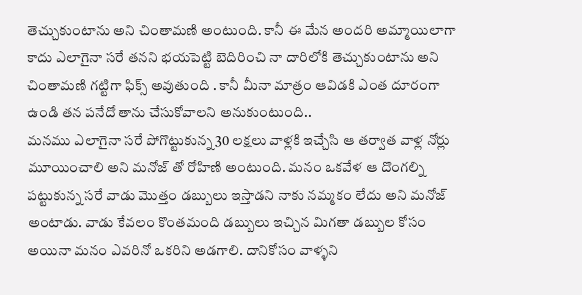తెచ్చుకుంటాను అని చింతామణి అంటుంది. కానీ ఈ మేన అందరి అమ్మాయిలాగా కాదు ఎలాగైనా సరే తనని భయపెట్టి బెదిరించి నా దారిలోకి తెచ్చుకుంటాను అని చింతామణి గట్టిగా ఫిక్స్ అవుతుంది . కానీ మీనా మాత్రం ఆవిడకి ఎంత దూరంగా ఉండి తన పనేదో తాను చేసుకోవాలని అనుకుంటుంది..
మనము ఎలాగైనా సరే పోగొట్టుకున్న 30 లక్షలు వాళ్లకి ఇచ్చేసి ఆ తర్వాత వాళ్ల నోర్లు మూయించాలి అని మనోజ్ తో రోహిణి అంటుంది. మనం ఒకవేళ ఆ దొంగల్ని పట్టుకున్న సరే వాడు మొత్తం డబ్బులు ఇస్తాడని నాకు నమ్మకం లేదు అని మనోజ్ అంటాడు. వాడు కేవలం కొంతమంది డబ్బులు ఇచ్చిన మిగతా డబ్బుల కోసం అయినా మనం ఎవరినో ఒకరిని అడగాలి. దానికోసం వాళ్ళని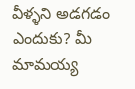వీళ్ళని అడగడం ఎందుకు? మీ మామయ్య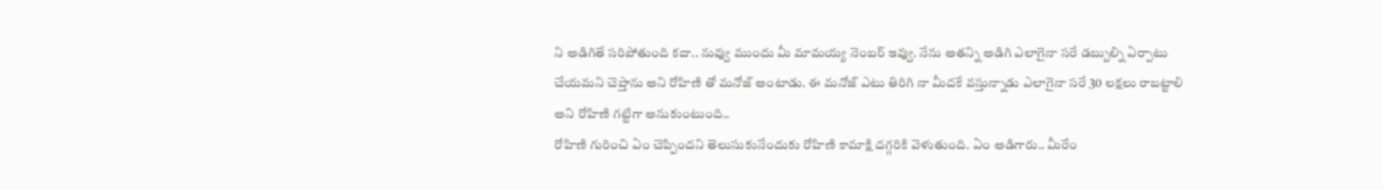ని అడిగితే సరిపోతుంది కదా.. నువ్వు ముందు మీ మామయ్య నెంబర్ ఇవ్వు. నేను అతన్ని అడిగి ఎలాగైనా సరే డబ్బుల్ని ఏర్పాటు చేయమని చెప్తాను అని రోహిణి తో మనోజ్ అంటాడు. ఈ మనోజ్ ఎటు తిరిగి నా మీదకే వస్తున్నాడు ఎలాగైనా సరే 30 లక్షలు రాబట్టాలి అని రోహిణి గట్టిగా అనుకుంటుంది..
రోహిణి గురించి ఏం చెప్పిందని తెలుసుకునేందుకు రోహిణి కామాక్షి దగ్గరికి వెళుతుంది. ఏం అడిగారు.. మీరేం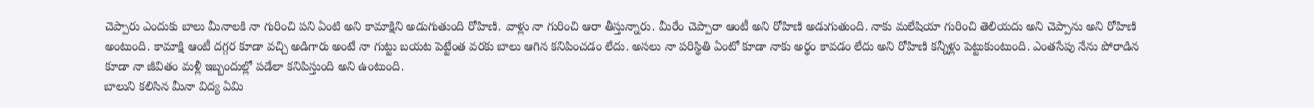చెప్పారు ఎందుకు బాలు మీనాలకి నా గురించి పని ఏంటి అని కామాక్షిని అడుగుతుంది రోహిణి. వాళ్లు నా గురించి ఆరా తీస్తున్నారు. మీరేం చెప్పారా ఆంటీ అని రోహిణి అడుగుతుంది. నాకు మలేషియా గురించి తెలియదు అని చెప్పాను అని రోహిణి అంటుంది. కామాక్షి ఆంటీ దగ్గర కూడా వచ్చి అడిగారు అంటే నా గుట్టు బయట పెట్టేంత వరకు బాలు ఆగిన కనిపించడం లేదు. అసలు నా పరిస్థితి ఏంటో కూడా నాకు అర్థం కావడం లేదు అని రోహిణి కన్నీళ్లు పెట్టుకుంటుంది. ఎంతసేపు నేను పోరాడిన కూడా నా జీవితం మళ్లీ ఇబ్బందుల్లో పడేలా కనిపిస్తుంది అని ఉంటుంది.
బాలుని కలిసిన మీనా విద్య ఏమి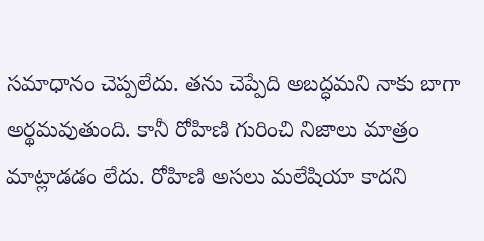సమాధానం చెప్పలేదు. తను చెప్పేది అబద్ధమని నాకు బాగా అర్థమవుతుంది. కానీ రోహిణి గురించి నిజాలు మాత్రం మాట్లాడడం లేదు. రోహిణి అసలు మలేషియా కాదని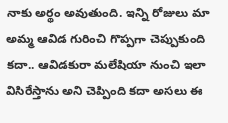నాకు అర్థం అవుతుంది. ఇన్ని రోజులు మా అమ్మ ఆవిడ గురించి గొప్పగా చెప్పుకుంది కదా.. ఆవిడకురా మలేషియా నుంచి ఇలా విసిరేస్తాను అని చెప్పింది కదా అసలు ఈ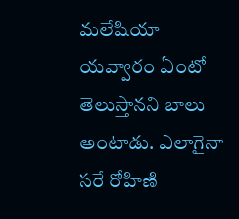మలేషియా యవ్వారం ఏంటో తెలుస్తానని బాలు అంటాడు. ఎలాగైనా సరే రోహిణి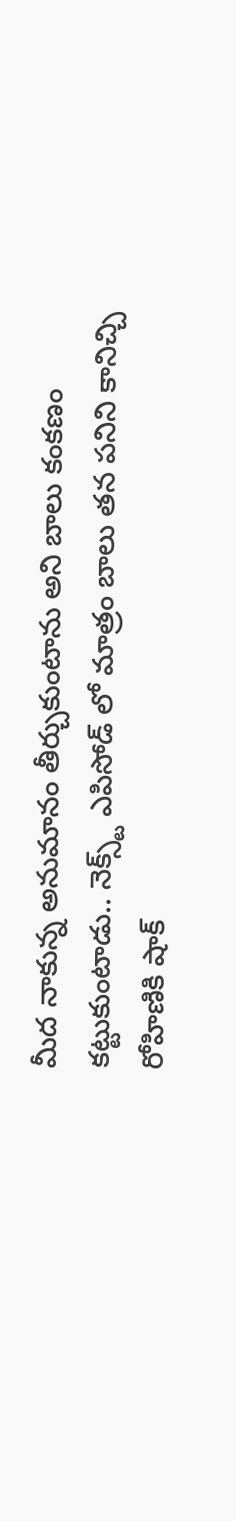మీద నాకున్న అనుమానం తీర్చుకుంటాను అని బాలు కంకణం కట్టుకుంటాడు.. నెక్స్ట్ ఎపిసోడ్ లో మాత్రం బాలు తన పనిని కానిచ్చి రోహిణికి షాక్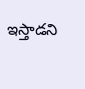ఇస్తాడని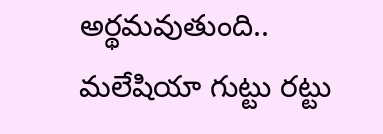అర్థమవుతుంది.. మలేషియా గుట్టు రట్టు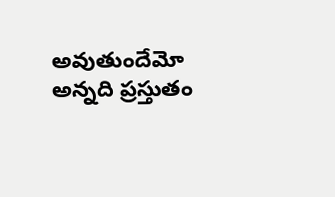అవుతుందేమో అన్నది ప్రస్తుతం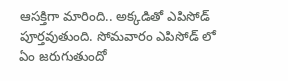ఆసక్తిగా మారింది.. అక్కడితో ఎపిసోడ్ పూర్తవుతుంది. సోమవారం ఎపిసోడ్ లో ఏం జరుగుతుందో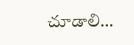చూడాలి…